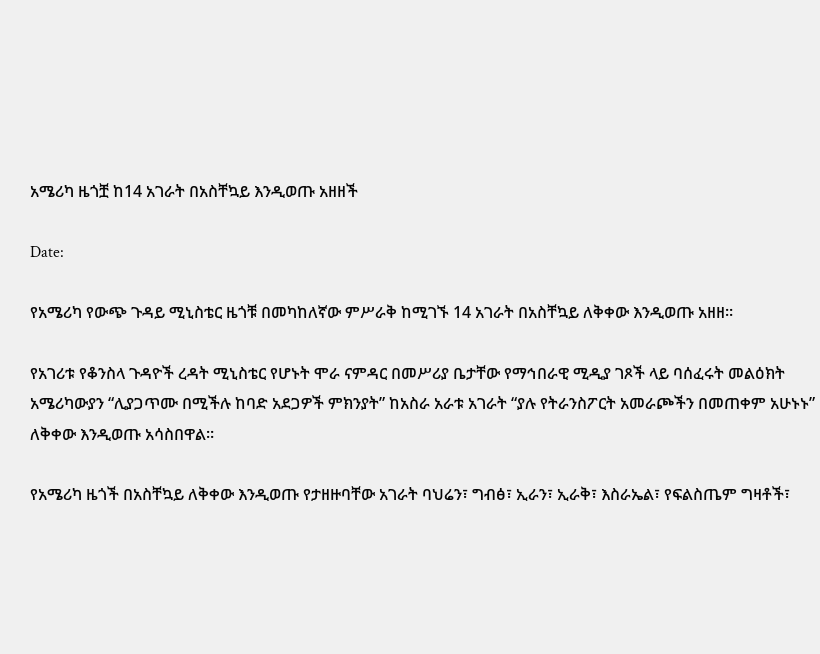አሜሪካ ዜጎቿ ከ14 አገራት በአስቸኳይ እንዲወጡ አዘዘች

Date:

የአሜሪካ የውጭ ጉዳይ ሚኒስቴር ዜጎቹ በመካከለኛው ምሥራቅ ከሚገኙ 14 አገራት በአስቸኳይ ለቅቀው እንዲወጡ አዘዘ።

የአገሪቱ የቆንስላ ጉዳዮች ረዳት ሚኒስቴር የሆኑት ሞራ ናምዳር በመሥሪያ ቤታቸው የማኅበራዊ ሚዲያ ገጾች ላይ ባሰፈሩት መልዕክት አሜሪካውያን “ሊያጋጥሙ በሚችሉ ከባድ አደጋዎች ምክንያት” ከአስራ አራቱ አገራት “ያሉ የትራንስፖርት አመራጮችን በመጠቀም አሁኑኑ” ለቅቀው እንዲወጡ አሳስበዋል።

የአሜሪካ ዜጎች በአስቸኳይ ለቅቀው እንዲወጡ የታዘዙባቸው አገራት ባህሬን፣ ግብፅ፣ ኢራን፣ ኢራቅ፣ እስራኤል፣ የፍልስጤም ግዛቶች፣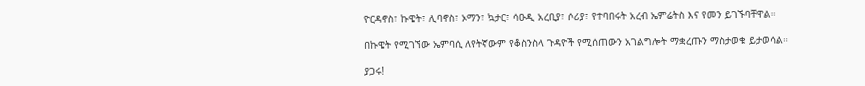ዮርዳኖስ፣ ኩዌት፣ ሊባኖስ፣ ኦማን፣ ኳታር፣ ሳዑዲ አረቢያ፣ ሶሪያ፣ የተባበሩት አረብ ኤምሬትስ እና የመን ይገኙባቸዋል።

በኩዌት የሚገኘው ኤምባሲ ለየትኛውም የቆስንስላ ጉዳዮች የሚሰጠውን አገልግሎት ማቋረጡን ማስታወቁ ይታወሳል።

ያጋሩ!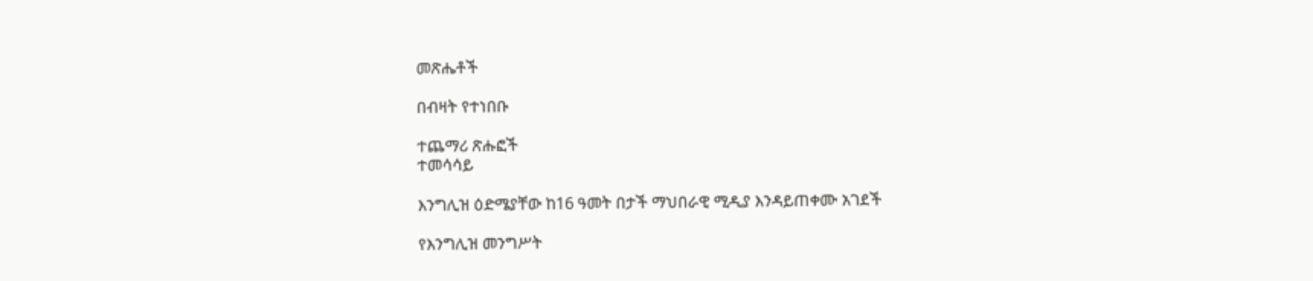መጽሔቶች

በብዛት የተነበቡ

ተጨማሪ ጽሑፎች
ተመሳሳይ

እንግሊዝ ዕድሜያቸው ከ16 ዓመት በታች ማህበራዊ ሚዲያ እንዳይጠቀሙ አገደች

የእንግሊዝ መንግሥት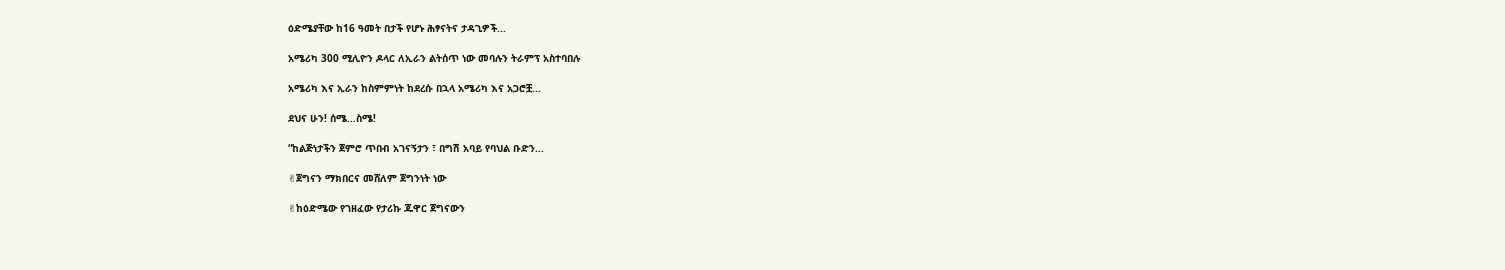ዕድሜያቸው ከ16 ዓመት በታች የሆኑ ሕፃናትና ታዳጊዎች...

አሜሪካ 300 ሚሊዮን ዶላር ለኢራን ልትሰጥ ነው መባሉን ትራምፕ አስተባበሉ

አሜሪካ እና ኢራን ከስምምነት ከደረሱ በኋላ አሜሪካ እና አጋሮቿ...

ደህና ሁን! ሰሜ…ስሜ!

“ከልጅነታችን ጀምሮ ጥበብ አገናኝታን ፣ በግሽ አባይ የባህል ቡድን...

✌ጀግናን ማክበርና መሸለም ጀግንነት ነው

✌ከዕድሜው የገዘፈው የታሪኩ ጁዋር ጀግናውን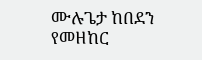ሙሉጌታ ከበደን የመዘከር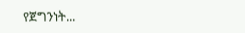የጀግንነት...